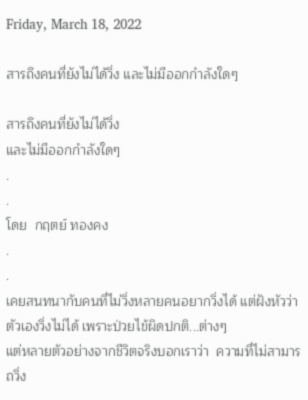Friday, March 18, 2022

สารถึงคนที่ยังไม่ได้วิ่ง และไม่มีออกกำลังใดๆ

สารถึงคนที่ยังไม่ได้วิ่ง
และไม่มีออกกำลังใดๆ
.
.
โดย  กฤตย์ ทองคง
.
.
เคยสนทนากับคนที่ไม่วิ่งหลายคนอยากวิ่งได้ แต่ฝังหัวว่าตัวเองวิ่งไม่ได้ เพราะป่วยไข้ผิดปกติ...ต่างๆ
แต่หลายตัวอย่างจากชีวิตจริงบอกเราว่า  ความที่ไม่สามารถวิ่ง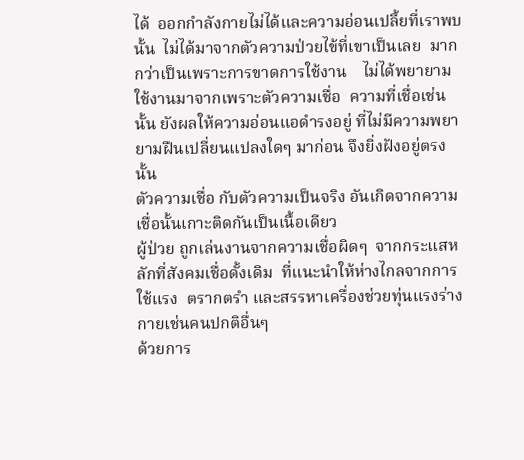ได้  ออกกำลังกายไม่ได้และความอ่อนเปลี้ยที่เราพบนั้น  ไม่ได้มาจากตัวความป่วยไข้ที่เขาเป็นเลย  มากกว่าเป็นเพราะการขาดการใช้งาน    ไม่ได้พยายามใช้งานมาจากเพราะตัวความเชื่อ  ความที่เชื่อเช่นนั้น ยังผลให้ความอ่อนแอดำรงอยู่ ที่ไม่มีความพยายามฝืนเปลี่ยนแปลงใดๆ มาก่อน จึงยิ่งฝังอยู่ตรงนั้น
ตัวความเชื่อ กับตัวความเป็นจริง อันเกิดจากความเชื่อนั้นเกาะติดกันเป็นเนื้อเดียว
ผู้ป่วย ถูกเล่นงานจากความเชื่อผิดๆ  จากกระแสหลักที่สังคมเชื่อดั้งเดิม  ที่แนะนำให้ห่างไกลจากการใช้แรง  ตรากตรำ และสรรหาเครื่องช่วยทุ่นแรงร่างกายเช่นคนปกติอื่นๆ
ด้วยการ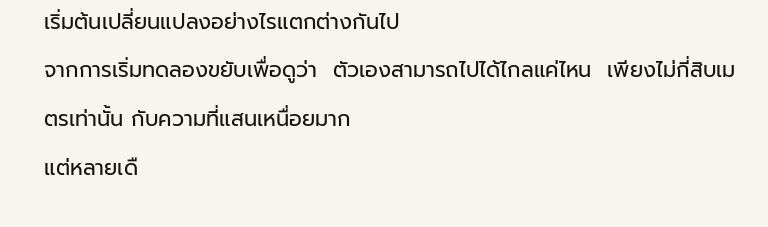เริ่มต้นเปลี่ยนแปลงอย่างไรแตกต่างกันไป
จากการเริ่มทดลองขยับเพื่อดูว่า  ตัวเองสามารถไปได้ไกลแค่ไหน  เพียงไม่กี่สิบเมตรเท่านั้น กับความที่แสนเหนื่อยมาก
แต่หลายเดื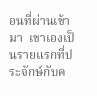อนที่ผ่านเข้ามา  เขาเองเป็นรายแรกที่ประจักษ์กับค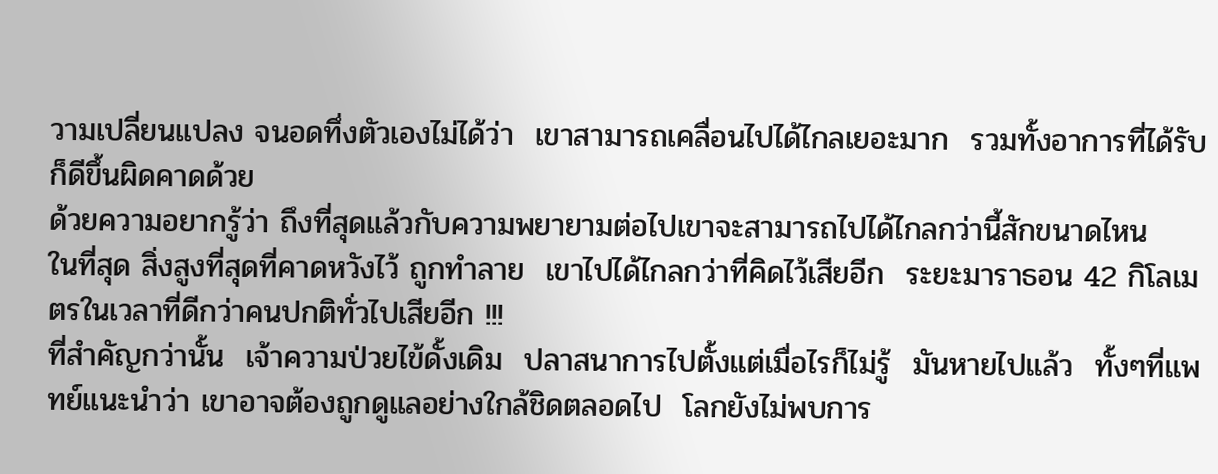วามเปลี่ยนแปลง จนอดทึ่งตัวเองไม่ได้ว่า  เขาสามารถเคลื่อนไปได้ไกลเยอะมาก  รวมทั้งอาการที่ได้รับ ก็ดีขึ้นผิดคาดด้วย
ด้วยความอยากรู้ว่า ถึงที่สุดแล้วกับความพยายามต่อไปเขาจะสามารถไปได้ไกลกว่านี้สักขนาดไหน
ในที่สุด สิ่งสูงที่สุดที่คาดหวังไว้ ถูกทำลาย  เขาไปได้ไกลกว่าที่คิดไว้เสียอีก  ระยะมาราธอน 42 กิโลเมตรในเวลาที่ดีกว่าคนปกติทั่วไปเสียอีก !!!
ที่สำคัญกว่านั้น  เจ้าความป่วยไข้ดั้งเดิม  ปลาสนาการไปตั้งแต่เมื่อไรก็ไม่รู้  มันหายไปแล้ว  ทั้งๆที่แพทย์แนะนำว่า เขาอาจต้องถูกดูแลอย่างใกล้ชิดตลอดไป  โลกยังไม่พบการ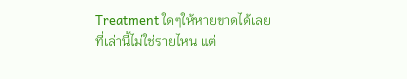Treatment ใดๆให้หายขาดได้เลย
ที่เล่านี้ไม่ใช่รายไหน แต่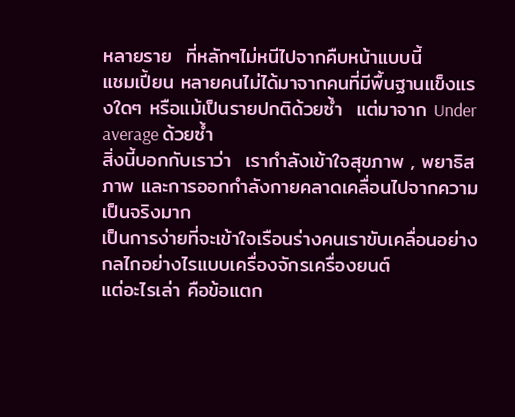หลายราย  ที่หลักๆไม่หนีไปจากคืบหน้าแบบนี้
แชมเปี้ยน หลายคนไม่ได้มาจากคนที่มีพื้นฐานแข็งแรงใดๆ หรือแม้เป็นรายปกติด้วยซ้ำ  แต่มาจาก Under average ด้วยซ้ำ
สิ่งนี้บอกกับเราว่า  เรากำลังเข้าใจสุขภาพ , พยาธิสภาพ และการออกกำลังกายคลาดเคลื่อนไปจากความเป็นจริงมาก
เป็นการง่ายที่จะเข้าใจเรือนร่างคนเราขับเคลื่อนอย่างกลไกอย่างไรแบบเครื่องจักรเครื่องยนต์
แต่อะไรเล่า คือข้อแตก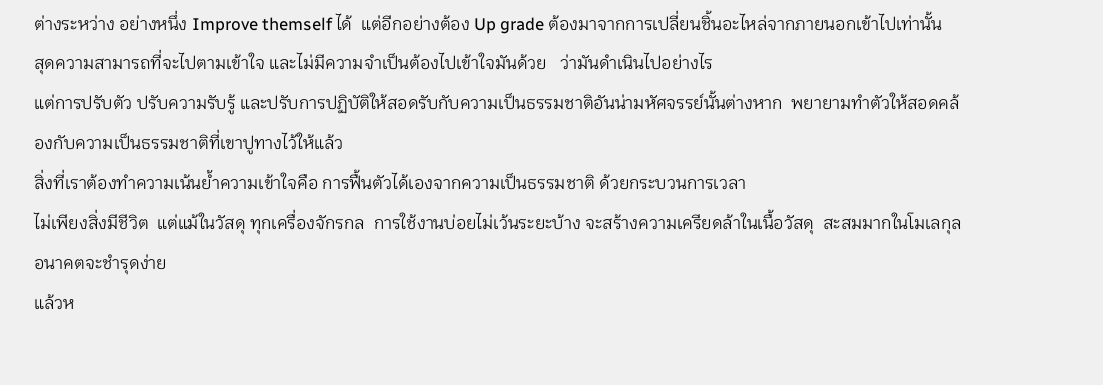ต่างระหว่าง อย่างหนึ่ง Improve themself ได้  แต่อีกอย่างต้อง Up grade ต้องมาจากการเปลี่ยนชิ้นอะไหล่จากภายนอกเข้าไปเท่านั้น
สุดความสามารถที่จะไปตามเข้าใจ และไม่มีความจำเป็นต้องไปเข้าใจมันด้วย   ว่ามันดำเนินไปอย่างไร
แต่การปรับตัว ปรับความรับรู้ และปรับการปฏิบัติให้สอดรับกับความเป็นธรรมชาติอันน่ามหัศจรรย์นั้นต่างหาก  พยายามทำตัวให้สอดคล้องกับความเป็นธรรมชาติที่เขาปูทางไว้ให้แล้ว
สิ่งที่เราต้องทำความเน้นย้ำความเข้าใจคือ การฟื้นตัวได้เองจากความเป็นธรรมชาติ ด้วยกระบวนการเวลา
ไม่เพียงสิ่งมีชีวิต  แต่แม้ในวัสดุ ทุกเครื่องจักรกล  การใช้งานบ่อยไม่เว้นระยะบ้าง จะสร้างความเครียดล้าในเนื้อวัสดุ  สะสมมากในโมเลกุล  อนาคตจะชำรุดง่าย
แล้วห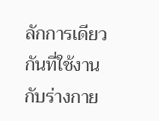ลักการเดียวกันที่ใช้งานกับร่างกาย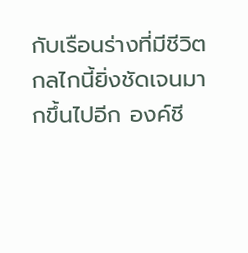กับเรือนร่างที่มีชีวิต  กลไกนี้ยิ่งชัดเจนมากขึ้นไปอีก องค์ชี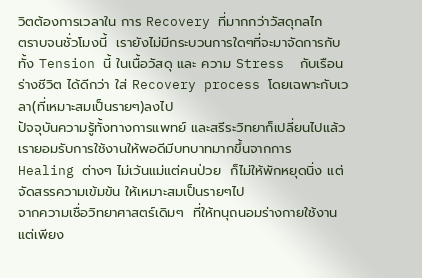วิตต้องการเวลาใน การ Recovery ที่มากกว่าวัสดุกลไก
ตราบจนชั่วโมงนี้  เรายังไม่มีกระบวนการใดๆที่จะมาจัดการกับทั้ง Tension นี้ ในเนื้อวัสดุ และ ความ Stress  กับเรือนร่างชีวิต ได้ดีกว่า ใส่ Recovery process โดยเฉพาะกับเวลา(ที่เหมาะสมเป็นรายๆ)ลงไป
ปัจจุบันความรู้ทั้งทางการแพทย์ และสรีระวิทยาก็เปลี่ยนไปแล้ว เรายอมรับการใช้งานให้พอดีมีบทบาทมากขึ้นจากการ Healing ต่างๆ ไม่เว้นแม่แต่คนป่วย  ก็ไม่ให้พักหยุดนิ่ง แต่จัดสรรความเข้มข้น ให้เหมาะสมเป็นรายๆไป
จากความเชื่อวิทยาศาสตร์เดิมๆ  ที่ให้ทนุถนอมร่างกายใช้งานแต่เพียง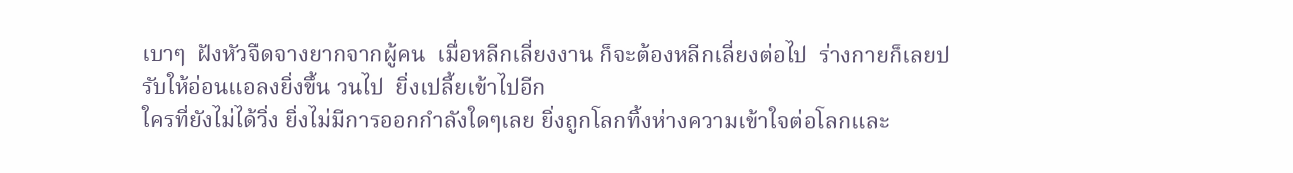เบาๆ  ฝังหัวจืดจางยากจากผู้คน  เมื่อหลีกเลี่ยงงาน ก็จะต้องหลีกเลี่ยงต่อไป  ร่างกายก็เลยปรับให้อ่อนแอลงยิ่งขึ้น วนไป  ยิ่งเปลี้ยเข้าไปอีก
ใครที่ยังไม่ได้วิ่ง ยิ่งไม่มีการออกกำลังใดๆเลย ยิ่งถูกโลกทิ้งห่างความเข้าใจต่อโลกและ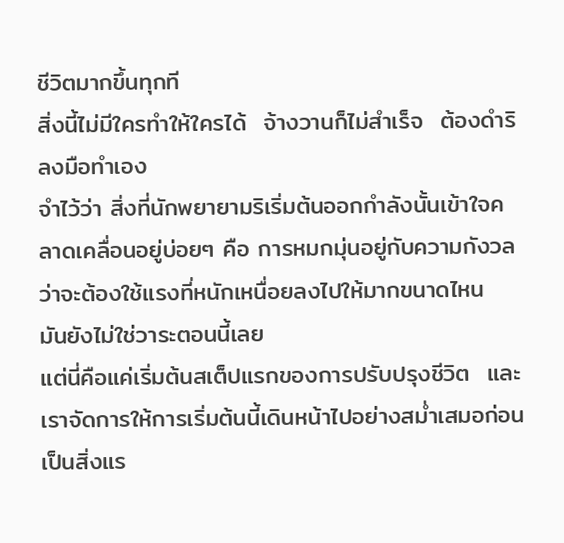ชีวิตมากขึ้นทุกที
สิ่งนี้ไม่มีใครทำให้ใครได้  จ้างวานก็ไม่สำเร็จ  ต้องดำริลงมือทำเอง
จำไว้ว่า สิ่งที่นักพยายามริเริ่มต้นออกกำลังนั้นเข้าใจคลาดเคลื่อนอยู่บ่อยๆ คือ การหมกมุ่นอยู่กับความกังวลว่าจะต้องใช้แรงที่หนักเหนื่อยลงไปให้มากขนาดไหน  มันยังไม่ใช่วาระตอนนี้เลย
แต่นี่คือแค่เริ่มต้นสเต็ปแรกของการปรับปรุงชีวิต  และเราจัดการให้การเริ่มต้นนี้เดินหน้าไปอย่างสม่ำเสมอก่อนเป็นสิ่งแร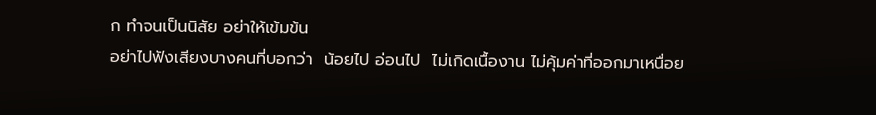ก ทำจนเป็นนิสัย อย่าให้เข้มข้น
อย่าไปฟังเสียงบางคนที่บอกว่า  น้อยไป อ่อนไป  ไม่เกิดเนื้องาน ไม่คุ้มค่าที่ออกมาเหนื่อย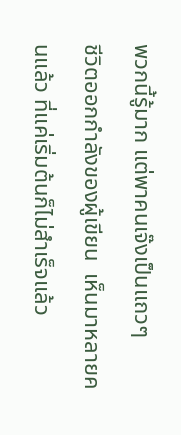พวกนี้รู้มาก แต่พาคนเจ๊งเป็นแถวๆ
ชีวิตออกกำลังของผู้เขียน  เห็นมาหลายคนแล้ว ที่แค่เริ่มต้นก็ไม่สำเร็จแล้ว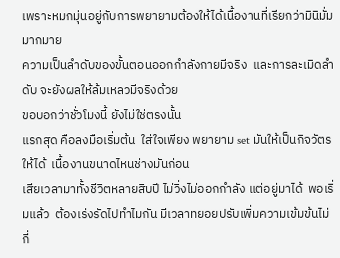เพราะหมกมุ่นอยู่กับการพยายามต้องให้ได้เนื้องานที่เรียกว่ามินิมั่มมากมาย
ความเป็นลำดับของขั้นตอนออกกำลังกายมีจริง  และการละเมิดลำดับ จะยังผลให้ล้มเหลวมีจริงด้วย
ขอบอกว่าชั่วโมงนี้ ยังไม่ใช่ตรงนั้น
แรกสุด คือลงมือเริ่มต้น  ใส่ใจเพียง พยายาม set มันให้เป็นกิจวัตรให้ได้  เนื้องานขนาดไหนช่างมันก่อน
เสียเวลามาทั้งชีวิตหลายสิบปี ไม่วิ่งไม่ออกกำลัง แต่อยู่มาได้  พอเริ่มแล้ว  ต้องเร่งรัดไปทำไมกัน มีเวลาทยอยปรับเพิ่มความเข้มข้นไม่กี่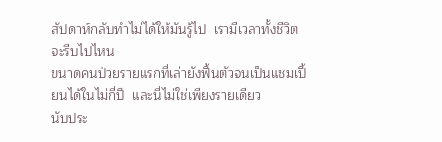สัปดาห์กลับทำไม่ได้ให้มันรู้ไป  เรามีเวลาทั้งชีวิต  จะรีบไปไหน
ขนาดคนป่วยรายแรกที่เล่ายังฟื้นตัวจนเป็นแชมเปี้ยนได้ในไม่กี่ปี  และนี่ไม่ใช่เพียงรายเดียว
นับประ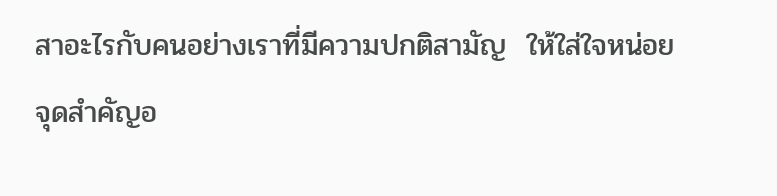สาอะไรกับคนอย่างเราที่มีความปกติสามัญ  ให้ใส่ใจหน่อย  จุดสำคัญอ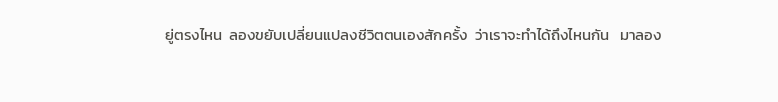ยู่ตรงไหน  ลองขยับเปลี่ยนแปลงชีวิตตนเองสักครั้ง  ว่าเราจะทำได้ถึงไหนกัน   มาลอง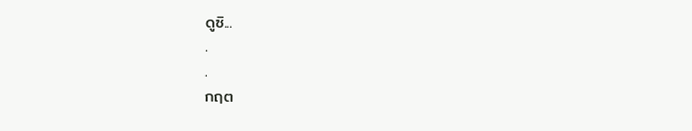ดูซิ...
.
.
กฤต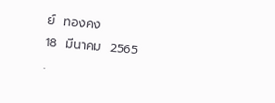ย์  ทองคง
18  มีนาคม  2565
.